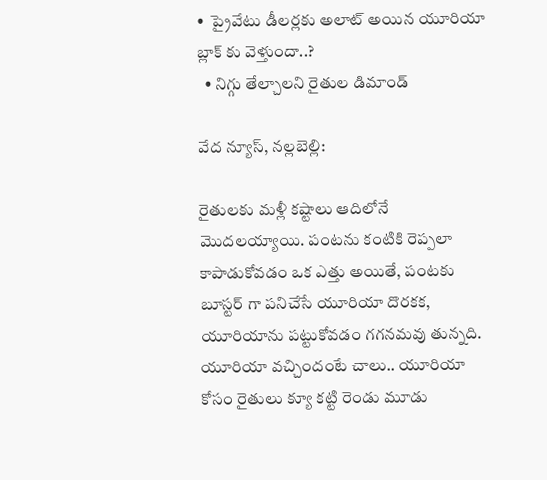•  ప్రైవేటు డీలర్లకు అలాట్ అయిన యూరియా బ్లాక్ కు వెళ్తుందా..?
  • నిగ్గు తేల్చాలని రైతుల డిమాండ్

వేద న్యూస్, నల్లబెల్లి:

రైతులకు మళ్లీ కష్టాలు ఆదిలోనే మొదలయ్యాయి. పంటను కంటికి రెప్పలా కాపాడుకోవడం ఒక ఎత్తు అయితే, పంటకు బూస్టర్ గా పనిచేసే యూరియా దొరకక, యూరియాను పట్టుకోవడం గగనమవు తున్నది. యూరియా వచ్చిందంటే చాలు.. యూరియా కోసం రైతులు క్యూ కట్టి రెండు మూడు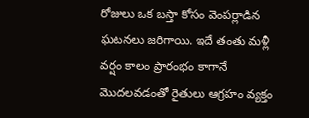రోజులు ఒక బస్తా కోసం వెంపర్లాడిన ఘటనలు జరిగాయి. ఇదే తంతు మళ్లీ వర్షం కాలం ప్రారంభం కాగానే మొదలవడంతో రైతులు ఆగ్రహం వ్యక్తం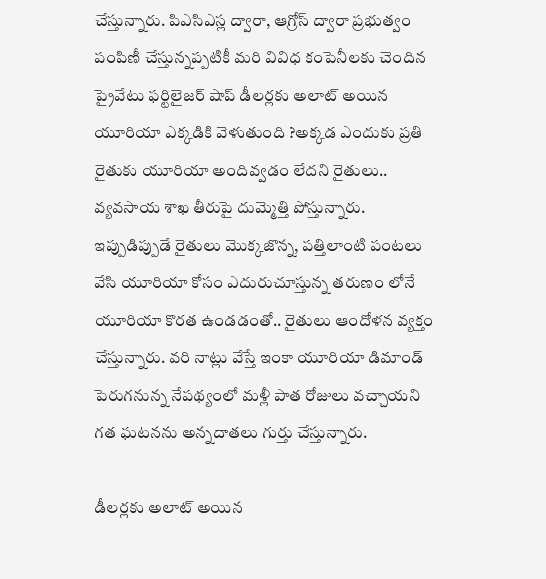చేస్తున్నారు. పిఎసిఎస్ల ద్వారా, ఆగ్రోస్ ద్వారా ప్రభుత్వం పంపిణీ చేస్తున్నప్పటికీ మరి వివిధ కంపెనీలకు చెందిన ప్రైవేటు ఫర్టిలైజర్ షాప్ డీలర్లకు అలాట్ అయిన యూరియా ఎక్కడికి వెళుతుంది ?అక్కడ ఎందుకు ప్రతి రైతుకు యూరియా అందివ్వడం లేదని రైతులు.. వ్యవసాయ శాఖ తీరుపై దుమ్మెత్తి పోస్తున్నారు. ఇప్పుడిప్పుడే రైతులు మొక్కజొన్న, పత్తిలాంటి పంటలు వేసి యూరియా కోసం ఎదురుచూస్తున్న తరుణం లోనే యూరియా కొరత ఉండడంతో.. రైతులు ఆందోళన వ్యక్తం చేస్తున్నారు. వరి నాట్లు వేస్తే ఇంకా యూరియా డిమాండ్ పెరుగనున్న నేపథ్యంలో మళ్లీ పాత రోజులు వచ్చాయని గత ఘటనను అన్నదాతలు గుర్తు చేస్తున్నారు.

డీలర్లకు అలాట్ అయిన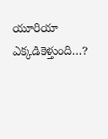యూరియా ఎక్కడికెళ్తుంది…?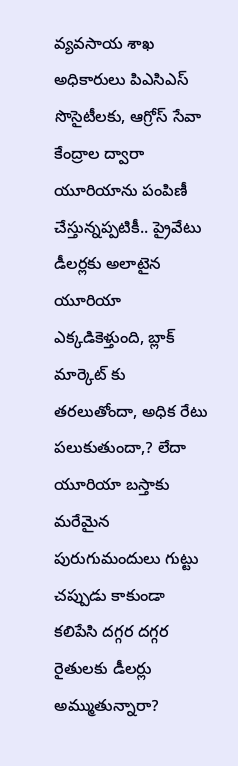వ్యవసాయ శాఖ అధికారులు పిఎసిఎస్ సొసైటీలకు, ఆగ్రోస్ సేవా కేంద్రాల ద్వారా యూరియాను పంపిణీ చేస్తున్నప్పటికీ.. ప్రైవేటు డీలర్లకు అలాటైన యూరియా ఎక్కడికెళ్తుంది, బ్లాక్ మార్కెట్ కు తరలుతోందా, అధిక రేటు పలుకుతుందా,? లేదా యూరియా బస్తాకు మరేమైన పురుగుమందులు గుట్టు చప్పుడు కాకుండా కలిపేసి దగ్గర దగ్గర రైతులకు డీలర్లు అమ్ముతున్నారా?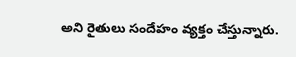అని రైతులు సందేహం వ్యక్తం చేస్తున్నారు.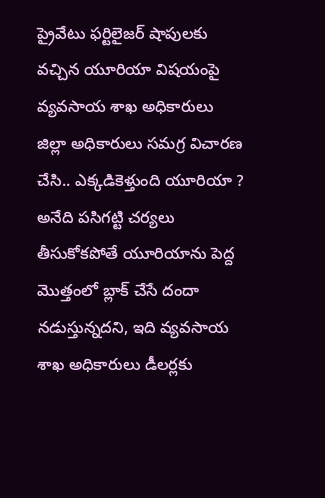ప్రైవేటు ఫర్టిలైజర్ షాపులకు వచ్చిన యూరియా విషయంపై వ్యవసాయ శాఖ అధికారులు జిల్లా అధికారులు సమగ్ర విచారణ చేసి.. ఎక్కడికెళ్తుంది యూరియా ? అనేది పసిగట్టి చర్యలు తీసుకోకపోతే యూరియాను పెద్ద మొత్తంలో బ్లాక్ చేసే దందా నడుస్తున్నదని, ఇది వ్యవసాయ శాఖ అధికారులు డీలర్లకు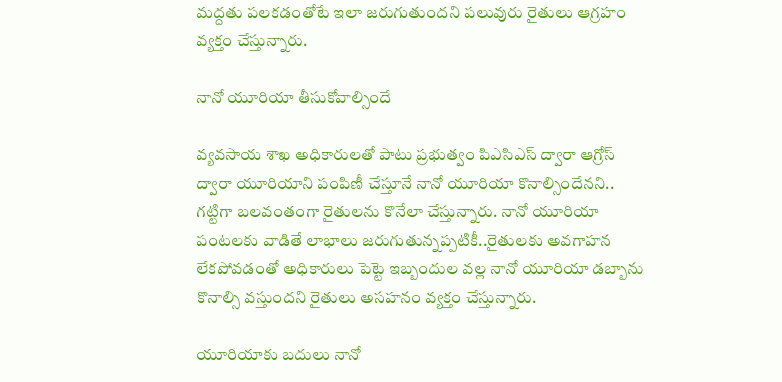మద్దతు పలకడంతోటే ఇలా జరుగుతుందని పలువురు రైతులు ఆగ్రహం వ్యక్తం చేస్తున్నారు.

నానో యూరియా తీసుకోవాల్సిందే

వ్యవసాయ శాఖ అధికారులతో పాటు ప్రభుత్వం పిఎసిఎస్ ద్వారా ఆగ్రోస్ ద్వారా యూరియాని పంపిణీ చేస్తూనే నానో యూరియా కొనాల్సిందేనని.. గట్టిగా బలవంతంగా రైతులను కొనేలా చేస్తున్నారు. నానో యూరియా పంటలకు వాడితే లాభాలు జరుగుతున్నప్పటికీ..రైతులకు అవగాహన లేకపోవడంతో అధికారులు పెట్టె ఇబ్బందుల వల్ల నానో యూరియా డబ్బాను కొనాల్సి వస్తుందని రైతులు అసహనం వ్యక్తం చేస్తున్నారు.

యూరియాకు బదులు నానో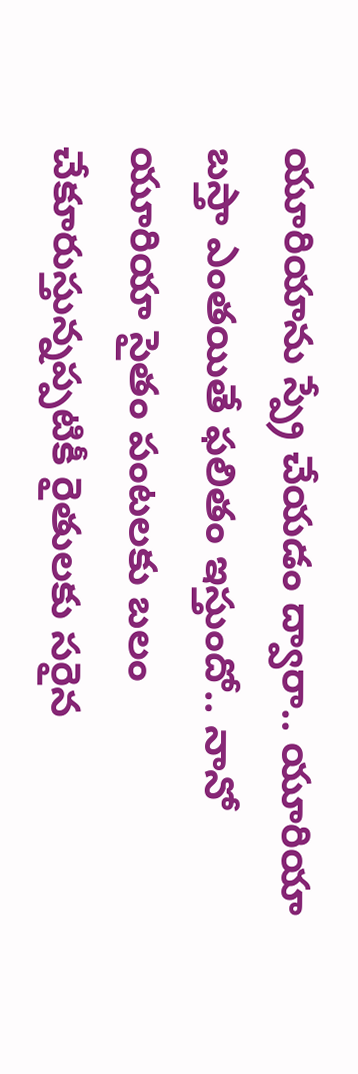యూరియాను స్ప్రే చేయడం ద్వారా.. యూరియా బస్తా ఎంతయితే ఫలితం ఇస్తుందో.. నానో యూరియా సైతం పంటలకు బలం చేకూరుస్తున్నప్పటికీ రైతులకు సరైన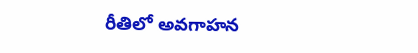రీతిలో అవగాహన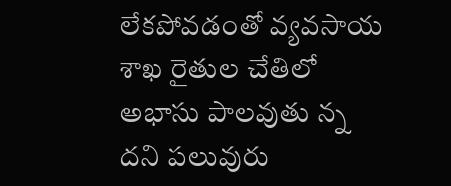లేకపోవడంతో వ్యవసాయ శాఖ రైతుల చేతిలో అభాసు పాలవుతు న్న దని పలువురు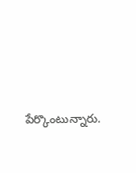పేర్కొంటున్నారు.